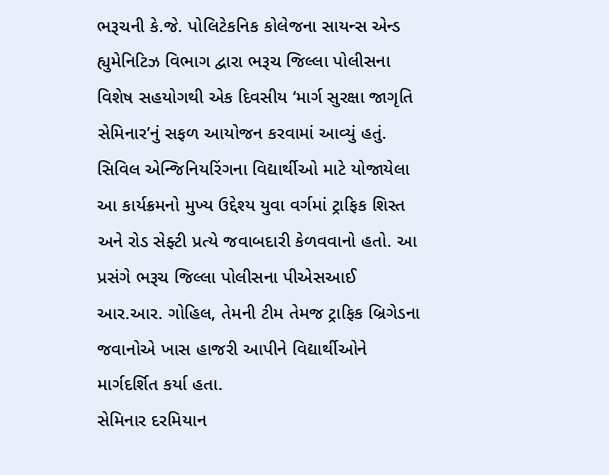ભરૂચની કે.જે. પોલિટેકનિક કોલેજના સાયન્સ એન્ડ હ્યુમેનિટિઝ વિભાગ દ્વારા ભરૂચ જિલ્લા પોલીસના વિશેષ સહયોગથી એક દિવસીય ‘માર્ગ સુરક્ષા જાગૃતિ સેમિનાર’નું સફળ આયોજન કરવામાં આવ્યું હતું. સિવિલ એન્જિનિયરિંગના વિદ્યાર્થીઓ માટે યોજાયેલા આ કાર્યક્રમનો મુખ્ય ઉદ્દેશ્ય યુવા વર્ગમાં ટ્રાફિક શિસ્ત અને રોડ સેફ્ટી પ્રત્યે જવાબદારી કેળવવાનો હતો. આ પ્રસંગે ભરૂચ જિલ્લા પોલીસના પીએસઆઈ આર.આર. ગોહિલ, તેમની ટીમ તેમજ ટ્રાફિક બ્રિગેડના જવાનોએ ખાસ હાજરી આપીને વિદ્યાર્થીઓને માર્ગદર્શિત કર્યા હતા.
સેમિનાર દરમિયાન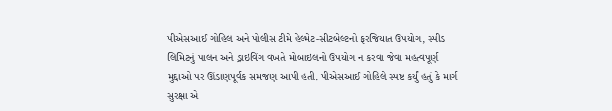પીએસઆઈ ગોહિલ અને પોલીસ ટીમે હેલ્મેટ-સીટબેલ્ટનો ફરજિયાત ઉપયોગ, સ્પીડ લિમિટનું પાલન અને ડ્રાઇવિંગ વખતે મોબાઇલનો ઉપયોગ ન કરવા જેવા મહત્વપૂર્ણ મુદ્દાઓ પર ઊંડાણપૂર્વક સમજણ આપી હતી. પીએસઆઈ ગોહિલે સ્પષ્ટ કર્યું હતું કે માર્ગ સુરક્ષા એ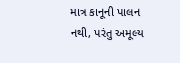માત્ર કાનૂની પાલન નથી, પરંતુ અમૂલ્ય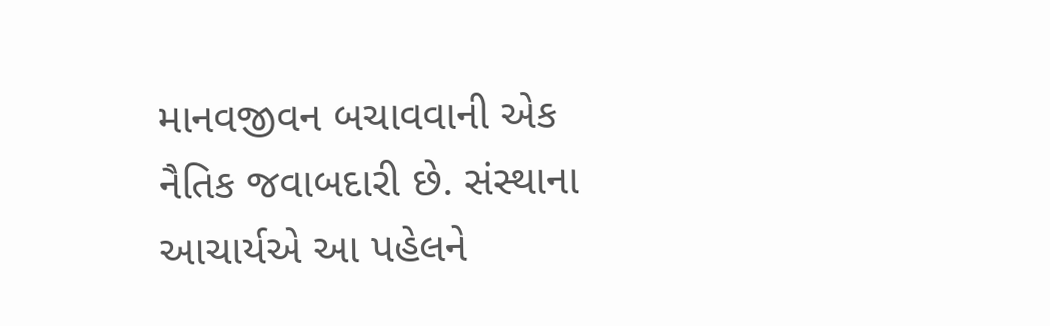માનવજીવન બચાવવાની એક નૈતિક જવાબદારી છે. સંસ્થાના આચાર્યએ આ પહેલને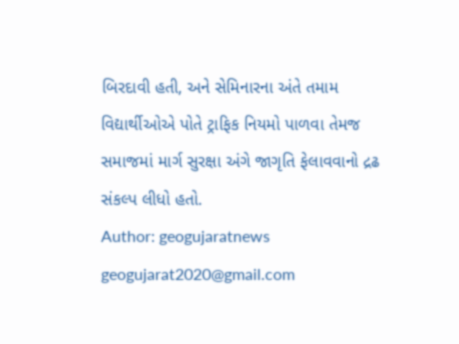બિરદાવી હતી, અને સેમિનારના અંતે તમામ વિદ્યાર્થીઓએ પોતે ટ્રાફિક નિયમો પાળવા તેમજ સમાજમાં માર્ગ સુરક્ષા અંગે જાગૃતિ ફેલાવવાનો દ્રઢ સંકલ્પ લીધો હતો.
Author: geogujaratnews
geogujarat2020@gmail.com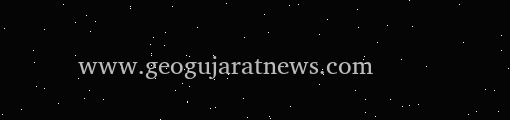www.geogujaratnews.com